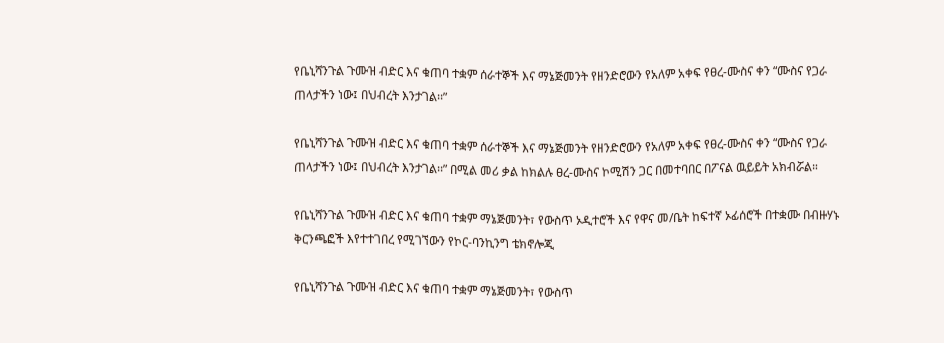የቤኒሻንጉል ጉሙዝ ብድር እና ቁጠባ ተቋም ሰራተኞች እና ማኔጅመንት የዘንድሮውን የአለም አቀፍ የፀረ-ሙስና ቀን “ሙስና የጋራ ጠላታችን ነው፤ በህብረት እንታገል፡፡”

የቤኒሻንጉል ጉሙዝ ብድር እና ቁጠባ ተቋም ሰራተኞች እና ማኔጅመንት የዘንድሮውን የአለም አቀፍ የፀረ-ሙስና ቀን “ሙስና የጋራ ጠላታችን ነው፤ በህብረት እንታገል፡፡” በሚል መሪ ቃል ከክልሉ ፀረ-ሙስና ኮሚሽን ጋር በመተባበር በፖናል ዉይይት አክብሯል።

የቤኒሻንጉል ጉሙዝ ብድር እና ቁጠባ ተቋም ማኔጅመንት፣ የውስጥ ኦዲተሮች እና የዋና መ/ቤት ከፍተኛ ኦፊሰሮች በተቋሙ በብዙሃኑ ቅርንጫፎች እየተተገበረ የሚገኘውን የኮር-ባንኪንግ ቴክኖሎጂ

የቤኒሻንጉል ጉሙዝ ብድር እና ቁጠባ ተቋም ማኔጅመንት፣ የውስጥ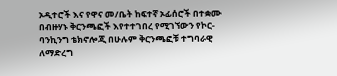ኦዲተሮች እና የዋና መ/ቤት ከፍተኛ ኦፊሰሮች በተቋሙ በብዙሃኑ ቅርንጫፎች እየተተገበረ የሚገኘውን የኮር-ባንኪንግ ቴክኖሎጂ በሁሉም ቅርንጫፎቹ ተግባራዊ ለማድረግ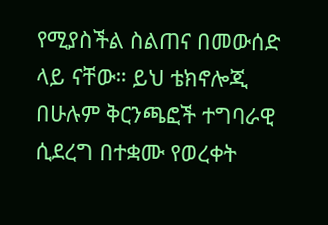የሚያስችል ስልጠና በመውሰድ ላይ ናቸው። ይህ ቴክኖሎጂ በሁሉም ቅርንጫፎች ተግባራዊ ሲደረግ በተቋሙ የወረቀት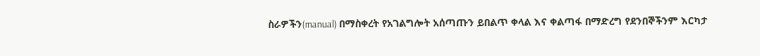ስራዎችን(manual) በማስቀረት የአገልግሎት አሰጣጡን ይበልጥ ቀላል እና ቀልጣፋ በማድረግ የደንበኞችንም እርካታ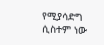የሚያሳድግ ሲስተም ነው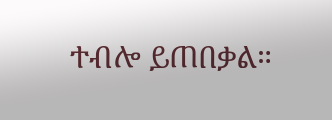ተብሎ ይጠበቃል።